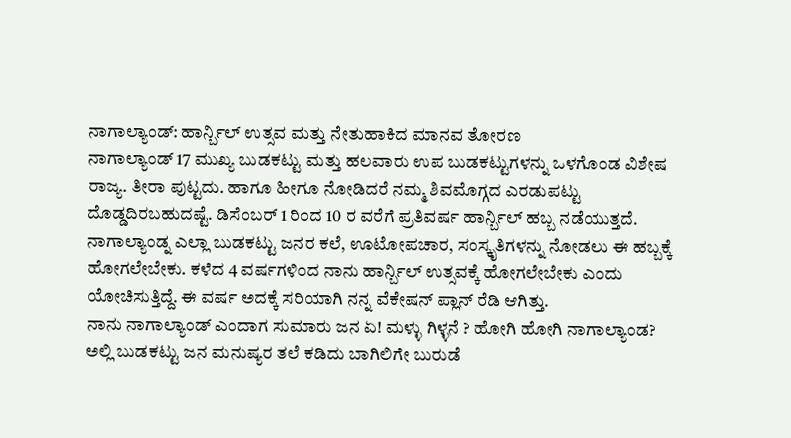ನಾಗಾಲ್ಯಾಂಡ್: ಹಾರ್ನ್ಬಿಲ್ ಉತ್ಸವ ಮತ್ತು ನೇತುಹಾಕಿದ ಮಾನವ ತೋರಣ
ನಾಗಾಲ್ಯಾಂಡ್ 17 ಮುಖ್ಯ ಬುಡಕಟ್ಟು ಮತ್ತು ಹಲವಾರು ಉಪ ಬುಡಕಟ್ಟುಗಳನ್ನು ಒಳಗೊಂಡ ವಿಶೇಷ ರಾಜ್ಯ. ತೀರಾ ಪುಟ್ಟದು. ಹಾಗೂ ಹೀಗೂ ನೋಡಿದರೆ ನಮ್ಮ ಶಿವಮೊಗ್ಗದ ಎರಡುಪಟ್ಟು ದೊಡ್ಡದಿರಬಹುದಷ್ಟೆ. ಡಿಸೆಂಬರ್ 1 ರಿಂದ 10 ರ ವರೆಗೆ ಪ್ರತಿವರ್ಷ ಹಾರ್ನ್ಬಿಲ್ ಹಬ್ಬ ನಡೆಯುತ್ತದೆ. ನಾಗಾಲ್ಯಾಂಡ್ನ ಎಲ್ಲಾ ಬುಡಕಟ್ಟು ಜನರ ಕಲೆ, ಊಟೋಪಚಾರ, ಸಂಸ್ಕೃತಿಗಳನ್ನು ನೋಡಲು ಈ ಹಬ್ಬಕ್ಕೆ ಹೋಗಲೇಬೇಕು. ಕಳೆದ 4 ವರ್ಷಗಳಿಂದ ನಾನು ಹಾರ್ನ್ಬಿಲ್ ಉತ್ಸವಕ್ಕೆ ಹೋಗಲೇಬೇಕು ಎಂದು ಯೋಚಿಸುತ್ತಿದ್ದೆ. ಈ ವರ್ಷ ಅದಕ್ಕೆ ಸರಿಯಾಗಿ ನನ್ನ ವೆಕೇಷನ್ ಪ್ಲಾನ್ ರೆಡಿ ಆಗಿತ್ತು.
ನಾನು ನಾಗಾಲ್ಯಾಂಡ್ ಎಂದಾಗ ಸುಮಾರು ಜನ ಏ! ಮಳ್ಳು ಗಿಳ್ಳನೆ ? ಹೋಗಿ ಹೋಗಿ ನಾಗಾಲ್ಯಾಂಡ? ಅಲ್ಲಿ ಬುಡಕಟ್ಟು ಜನ ಮನುಷ್ಯರ ತಲೆ ಕಡಿದು ಬಾಗಿಲಿಗೇ ಬುರುಡೆ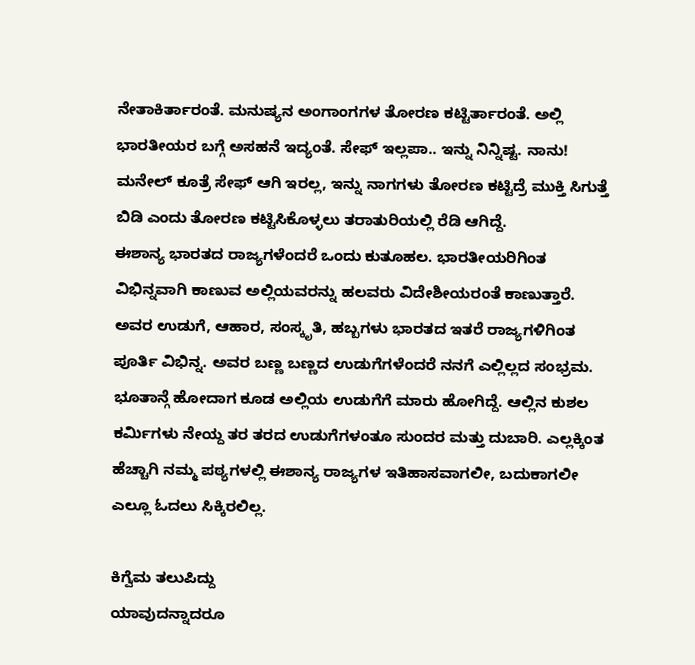ನೇತಾಕಿರ್ತಾರಂತೆ. ಮನುಷ್ಯನ ಅಂಗಾಂಗಗಳ ತೋರಣ ಕಟ್ಟಿರ್ತಾರಂತೆ. ಅಲ್ಲಿ ಭಾರತೀಯರ ಬಗ್ಗೆ ಅಸಹನೆ ಇದ್ಯಂತೆ. ಸೇಫ್ ಇಲ್ಲಪಾ.. ಇನ್ನು ನಿನ್ನಿಷ್ಟ. ನಾನು! ಮನೇಲ್ ಕೂತ್ರೆ ಸೇಫ್ ಆಗಿ ಇರಲ್ಲ, ಇನ್ನು ನಾಗಗಳು ತೋರಣ ಕಟ್ಟಿದ್ರೆ ಮುಕ್ತಿ ಸಿಗುತ್ತೆ ಬಿಡಿ ಎಂದು ತೋರಣ ಕಟ್ಟಿಸಿಕೊಳ್ಳಲು ತರಾತುರಿಯಲ್ಲಿ ರೆಡಿ ಆಗಿದ್ದೆ.
ಈಶಾನ್ಯ ಭಾರತದ ರಾಜ್ಯಗಳೆಂದರೆ ಒಂದು ಕುತೂಹಲ. ಭಾರತೀಯರಿಗಿಂತ ವಿಭಿನ್ನವಾಗಿ ಕಾಣುವ ಅಲ್ಲಿಯವರನ್ನು ಹಲವರು ವಿದೇಶೀಯರಂತೆ ಕಾಣುತ್ತಾರೆ. ಅವರ ಉಡುಗೆ, ಆಹಾರ, ಸಂಸ್ಕೃತಿ, ಹಬ್ಬಗಳು ಭಾರತದ ಇತರೆ ರಾಜ್ಯಗಳಿಗಿಂತ ಪೂರ್ತಿ ವಿಭಿನ್ನ. ಅವರ ಬಣ್ಣ ಬಣ್ಣದ ಉಡುಗೆಗಳೆಂದರೆ ನನಗೆ ಎಲ್ಲಿಲ್ಲದ ಸಂಭ್ರಮ. ಭೂತಾನ್ಗೆ ಹೋದಾಗ ಕೂಡ ಅಲ್ಲಿಯ ಉಡುಗೆಗೆ ಮಾರು ಹೋಗಿದ್ದೆ. ಆಲ್ಲಿನ ಕುಶಲ ಕರ್ಮಿಗಳು ನೇಯ್ದ ತರ ತರದ ಉಡುಗೆಗಳಂತೂ ಸುಂದರ ಮತ್ತು ದುಬಾರಿ. ಎಲ್ಲಕ್ಕಿಂತ ಹೆಚ್ಚಾಗಿ ನಮ್ಮ ಪಠ್ಯಗಳಲ್ಲಿ ಈಶಾನ್ಯ ರಾಜ್ಯಗಳ ಇತಿಹಾಸವಾಗಲೀ, ಬದುಕಾಗಲೀ ಎಲ್ಲೂ ಓದಲು ಸಿಕ್ಕಿರಲಿಲ್ಲ.

ಕಿಗ್ವೆಮ ತಲುಪಿದ್ದು
ಯಾವುದನ್ನಾದರೂ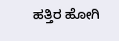ಹತ್ತಿರ ಹೋಗಿ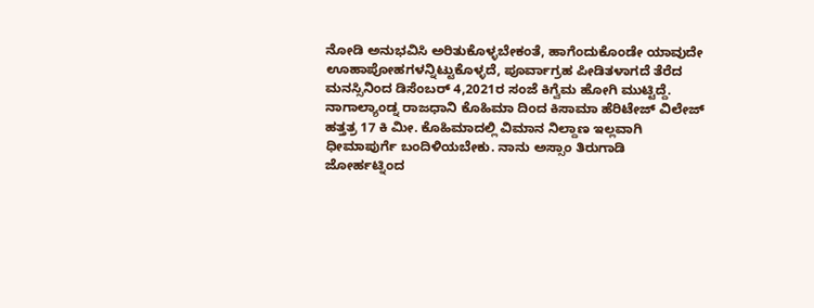ನೋಡಿ ಅನುಭವಿಸಿ ಅರಿತುಕೊಳ್ಳಬೇಕಂತೆ, ಹಾಗೆಂದುಕೊಂಡೇ ಯಾವುದೇ ಊಹಾಪೋಹಗಳನ್ನಿಟ್ಟುಕೊಳ್ಳದೆ, ಪೂರ್ವಾಗ್ರಹ ಪೀಡಿತಳಾಗದೆ ತೆರೆದ ಮನಸ್ಸಿನಿಂದ ಡಿಸೆಂಬರ್ 4,2021ರ ಸಂಜೆ ಕಿಗ್ವೆಮ ಹೋಗಿ ಮುಟ್ಟಿದ್ದೆ. ನಾಗಾಲ್ಯಾಂಡ್ನ ರಾಜಧಾನಿ ಕೊಹಿಮಾ ದಿಂದ ಕಿಸಾಮಾ ಹೆರಿಟೇಜ್ ವಿಲೇಜ್ ಹತ್ತತ್ರ 17 ಕಿ ಮೀ. ಕೊಹಿಮಾದಲ್ಲಿ ವಿಮಾನ ನಿಲ್ದಾಣ ಇಲ್ಲವಾಗಿ ಧೀಮಾಪುರ್ಗೆ ಬಂದಿಳಿಯಬೇಕು. ನಾನು ಅಸ್ಸಾಂ ತಿರುಗಾಡಿ ಜೋರ್ಹಟ್ನಿಂದ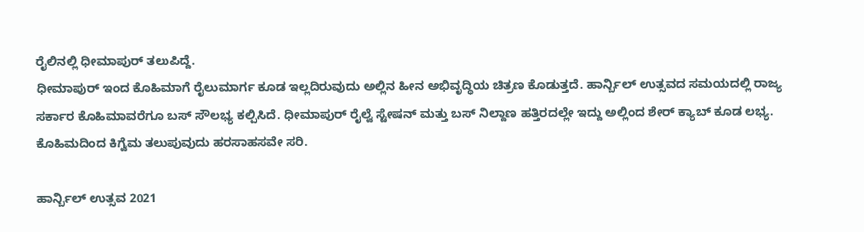ರೈಲಿನಲ್ಲಿ ಧೀಮಾಪುರ್ ತಲುಪಿದ್ದೆ.
ಧೀಮಾಪುರ್ ಇಂದ ಕೊಹಿಮಾಗೆ ರೈಲುಮಾರ್ಗ ಕೂಡ ಇಲ್ಲದಿರುವುದು ಅಲ್ಲಿನ ಹೀನ ಅಭಿವೃದ್ಧಿಯ ಚಿತ್ರಣ ಕೊಡುತ್ತದೆ. ಹಾರ್ನ್ಬಿಲ್ ಉತ್ಸವದ ಸಮಯದಲ್ಲಿ ರಾಜ್ಯ ಸರ್ಕಾರ ಕೊಹಿಮಾವರೆಗೂ ಬಸ್ ಸೌಲಭ್ಯ ಕಲ್ಪಿಸಿದೆ. ಧೀಮಾಪುರ್ ರೈಲ್ವೆ ಸ್ಟೇಷನ್ ಮತ್ತು ಬಸ್ ನಿಲ್ದಾಣ ಹತ್ತಿರದಲ್ಲೇ ಇದ್ದು ಅಲ್ಲಿಂದ ಶೇರ್ ಕ್ಯಾಬ್ ಕೂಡ ಲಭ್ಯ. ಕೊಹಿಮದಿಂದ ಕಿಗ್ವೆಮ ತಲುಪುವುದು ಹರಸಾಹಸವೇ ಸರಿ.

ಹಾರ್ನ್ಬಿಲ್ ಉತ್ಸವ 2021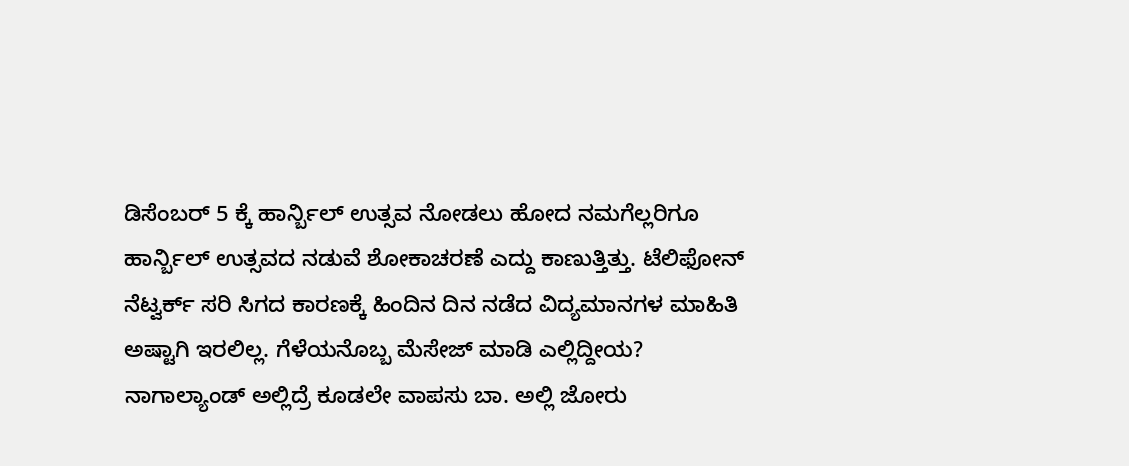ಡಿಸೆಂಬರ್ 5 ಕ್ಕೆ ಹಾರ್ನ್ಬಿಲ್ ಉತ್ಸವ ನೋಡಲು ಹೋದ ನಮಗೆಲ್ಲರಿಗೂ ಹಾರ್ನ್ಬಿಲ್ ಉತ್ಸವದ ನಡುವೆ ಶೋಕಾಚರಣೆ ಎದ್ದು ಕಾಣುತ್ತಿತ್ತು. ಟೆಲಿಫೋನ್ ನೆಟ್ವರ್ಕ್ ಸರಿ ಸಿಗದ ಕಾರಣಕ್ಕೆ ಹಿಂದಿನ ದಿನ ನಡೆದ ವಿದ್ಯಮಾನಗಳ ಮಾಹಿತಿ ಅಷ್ಟಾಗಿ ಇರಲಿಲ್ಲ. ಗೆಳೆಯನೊಬ್ಬ ಮೆಸೇಜ್ ಮಾಡಿ ಎಲ್ಲಿದ್ದೀಯ? ನಾಗಾಲ್ಯಾಂಡ್ ಅಲ್ಲಿದ್ರೆ ಕೂಡಲೇ ವಾಪಸು ಬಾ. ಅಲ್ಲಿ ಜೋರು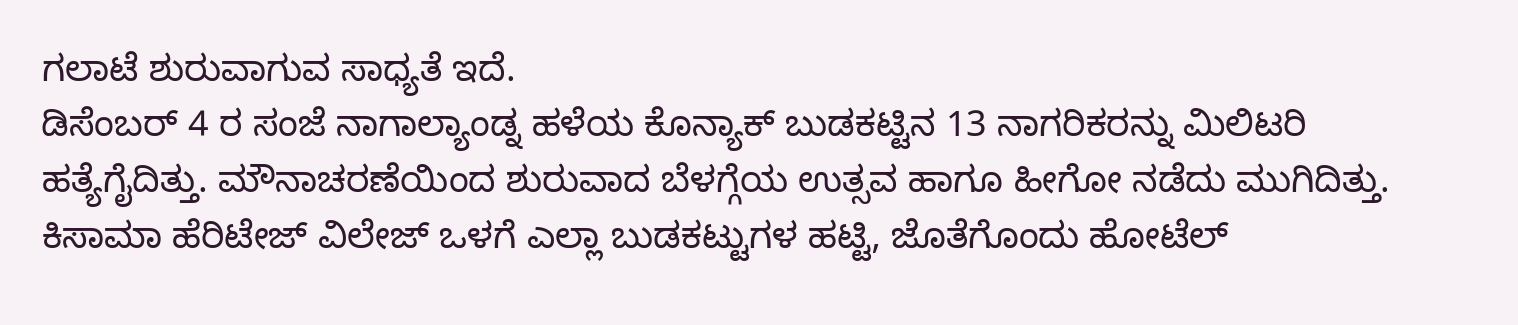ಗಲಾಟೆ ಶುರುವಾಗುವ ಸಾಧ್ಯತೆ ಇದೆ.
ಡಿಸೆಂಬರ್ 4 ರ ಸಂಜೆ ನಾಗಾಲ್ಯಾಂಡ್ನ ಹಳೆಯ ಕೊನ್ಯಾಕ್ ಬುಡಕಟ್ಟಿನ 13 ನಾಗರಿಕರನ್ನು ಮಿಲಿಟರಿ ಹತ್ಯೆಗೈದಿತ್ತು. ಮೌನಾಚರಣೆಯಿಂದ ಶುರುವಾದ ಬೆಳಗ್ಗೆಯ ಉತ್ಸವ ಹಾಗೂ ಹೀಗೋ ನಡೆದು ಮುಗಿದಿತ್ತು. ಕಿಸಾಮಾ ಹೆರಿಟೇಜ್ ವಿಲೇಜ್ ಒಳಗೆ ಎಲ್ಲಾ ಬುಡಕಟ್ಟುಗಳ ಹಟ್ಟಿ, ಜೊತೆಗೊಂದು ಹೋಟೆಲ್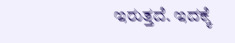ಇರುತ್ತದೆ. ಇದಕ್ಕೆ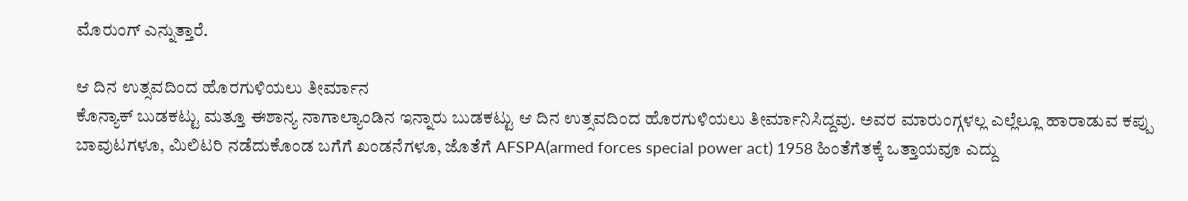ಮೊರುಂಗ್ ಎನ್ನುತ್ತಾರೆ.

ಆ ದಿನ ಉತ್ಸವದಿಂದ ಹೊರಗುಳಿಯಲು ತೀರ್ಮಾನ
ಕೊನ್ಯಾಕ್ ಬುಡಕಟ್ಟು ಮತ್ತೂ ಈಶಾನ್ಯ ನಾಗಾಲ್ಯಾಂಡಿನ ಇನ್ನಾರು ಬುಡಕಟ್ಟು ಆ ದಿನ ಉತ್ಸವದಿಂದ ಹೊರಗುಳಿಯಲು ತೀರ್ಮಾನಿಸಿದ್ದವು. ಅವರ ಮಾರುಂಗ್ಗಳಲ್ಲ ಎಲ್ಲೆಲ್ಲೂ ಹಾರಾಡುವ ಕಪ್ಪು ಬಾವುಟಗಳೂ, ಮಿಲಿಟರಿ ನಡೆದುಕೊಂಡ ಬಗೆಗೆ ಖಂಡನೆಗಳೂ, ಜೊತೆಗೆ AFSPA(armed forces special power act) 1958 ಹಿಂತೆಗೆತಕ್ಕೆ ಒತ್ತಾಯವೂ ಎದ್ದು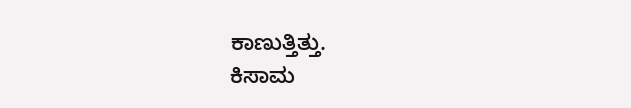ಕಾಣುತ್ತಿತ್ತು.
ಕಿಸಾಮ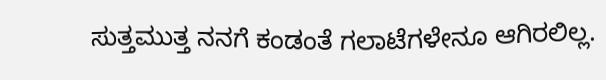ಸುತ್ತಮುತ್ತ ನನಗೆ ಕಂಡಂತೆ ಗಲಾಟೆಗಳೇನೂ ಆಗಿರಲಿಲ್ಲ.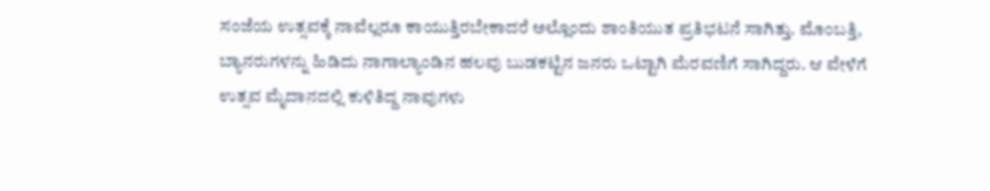ಸಂಜೆಯ ಉತ್ಸವಕ್ಕೆ ನಾವೆಲ್ಲರೂ ಕಾಯುತ್ತಿರಬೇಕಾದರೆ ಅಲ್ಲೊಂದು ಶಾಂತಿಯುತ ಪ್ರತಿಭಟನೆ ಸಾಗಿತ್ತು. ಮೊಂಬತ್ತಿ, ಬ್ಯಾನರುಗಳನ್ನು ಹಿಡಿದು ನಾಗಾಲ್ಯಾಂಡಿನ ಹಲವು ಬುಡಕಟ್ಟಿನ ಜನರು ಒಟ್ಟಾಗಿ ಮೆರವಣಿಗೆ ಸಾಗಿದ್ದರು. ಆ ವೇಳೆಗೆ ಉತ್ಸವ ಮೈದಾನದಲ್ಲಿ ಕುಳಿತಿದ್ದ ನಾವುಗಳು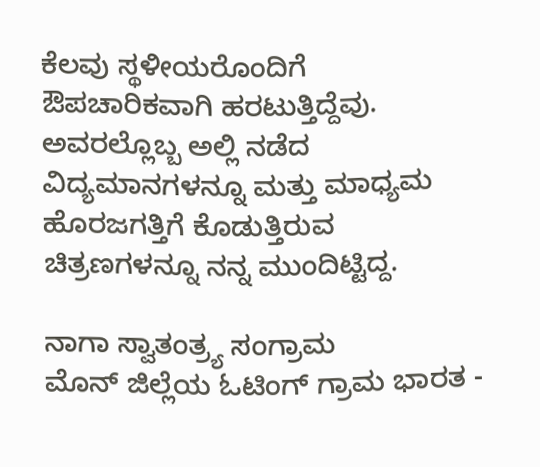ಕೆಲವು ಸ್ಥಳೀಯರೊಂದಿಗೆ ಔಪಚಾರಿಕವಾಗಿ ಹರಟುತ್ತಿದ್ದೆವು. ಅವರಲ್ಲೊಬ್ಬ ಅಲ್ಲಿ ನಡೆದ ವಿದ್ಯಮಾನಗಳನ್ನೂ ಮತ್ತು ಮಾಧ್ಯಮ ಹೊರಜಗತ್ತಿಗೆ ಕೊಡುತ್ತಿರುವ ಚಿತ್ರಣಗಳನ್ನೂ ನನ್ನ ಮುಂದಿಟ್ಟಿದ್ದ.

ನಾಗಾ ಸ್ವಾತಂತ್ರ್ಯ ಸಂಗ್ರಾಮ
ಮೊನ್ ಜಿಲ್ಲೆಯ ಓಟಿಂಗ್ ಗ್ರಾಮ ಭಾರತ -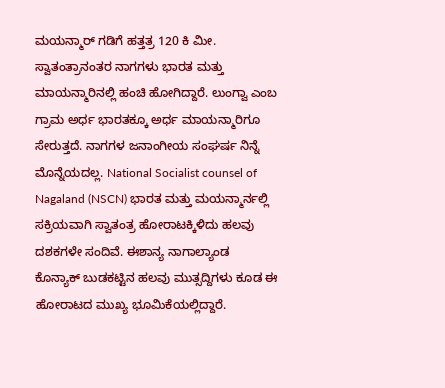ಮಯನ್ಮಾರ್ ಗಡಿಗೆ ಹತ್ತತ್ರ 120 ಕಿ ಮೀ. ಸ್ವಾತಂತ್ರಾನಂತರ ನಾಗಗಳು ಭಾರತ ಮತ್ತು ಮಾಯನ್ಮಾರಿನಲ್ಲಿ ಹಂಚಿ ಹೋಗಿದ್ದಾರೆ. ಲುಂಗ್ವಾ ಎಂಬ ಗ್ರಾಮ ಅರ್ಧ ಭಾರತಕ್ಕೂ ಅರ್ಧ ಮಾಯನ್ಮಾರಿಗೂ ಸೇರುತ್ತದೆ. ನಾಗಗಳ ಜನಾಂಗೀಯ ಸಂಘರ್ಷ ನಿನ್ನೆ ಮೊನ್ನೆಯದಲ್ಲ. National Socialist counsel of Nagaland (NSCN) ಭಾರತ ಮತ್ತು ಮಯನ್ಮಾರ್ನಲ್ಲಿ ಸಕ್ರಿಯವಾಗಿ ಸ್ವಾತಂತ್ರ ಹೋರಾಟಕ್ಕಿಳಿದು ಹಲವು ದಶಕಗಳೇ ಸಂದಿವೆ. ಈಶಾನ್ಯ ನಾಗಾಲ್ಯಾಂಡ ಕೊನ್ಯಾಕ್ ಬುಡಕಟ್ಟಿನ ಹಲವು ಮುತ್ಸದ್ದಿಗಳು ಕೂಡ ಈ ಹೋರಾಟದ ಮುಖ್ಯ ಭೂಮಿಕೆಯಲ್ಲಿದ್ದಾರೆ.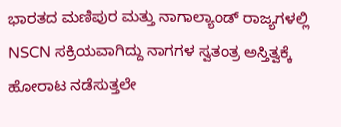ಭಾರತದ ಮಣಿಪುರ ಮತ್ತು ನಾಗಾಲ್ಯಾಂಡ್ ರಾಜ್ಯಗಳಲ್ಲಿ NSCN ಸಕ್ರಿಯವಾಗಿದ್ದು ನಾಗಗಳ ಸ್ವತಂತ್ರ ಅಸ್ತಿತ್ವಕ್ಕೆ ಹೋರಾಟ ನಡೆಸುತ್ತಲೇ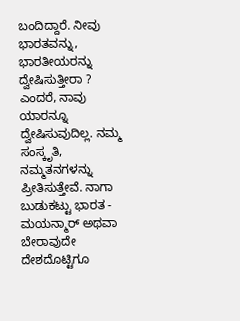ಬಂದಿದ್ದಾರೆ. ನೀವು ಭಾರತವನ್ನು, ಭಾರತೀಯರನ್ನು ದ್ವೇಷಿಸುತ್ತೀರಾ ? ಎಂದರೆ, ನಾವು ಯಾರನ್ನೂ ದ್ವೇಷಿಸುವುದಿಲ್ಲ. ನಮ್ಮ ಸಂಸ್ಕೃತಿ, ನಮ್ಮತನಗಳನ್ನು ಪ್ರೀತಿಸುತ್ತೇವೆ. ನಾಗಾ ಬುಡುಕಟ್ಟು ಭಾರತ - ಮಯನ್ಮಾರ್ ಅಥವಾ ಬೇರಾವುದೇ ದೇಶದೊಟ್ಟಿಗೂ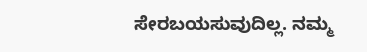ಸೇರಬಯಸುವುದಿಲ್ಲ. ನಮ್ಮ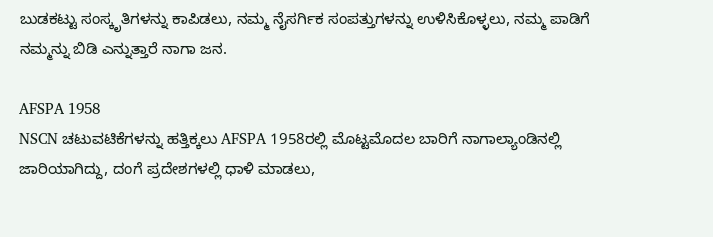ಬುಡಕಟ್ಟು ಸಂಸ್ಕೃತಿಗಳನ್ನು ಕಾಪಿಡಲು, ನಮ್ಮ ನೈಸರ್ಗಿಕ ಸಂಪತ್ತುಗಳನ್ನು ಉಳಿಸಿಕೊಳ್ಳಲು, ನಮ್ಮ ಪಾಡಿಗೆ ನಮ್ಮನ್ನು ಬಿಡಿ ಎನ್ನುತ್ತಾರೆ ನಾಗಾ ಜನ.

AFSPA 1958
NSCN ಚಟುವಟಿಕೆಗಳನ್ನು ಹತ್ತಿಕ್ಕಲು AFSPA 1958ರಲ್ಲಿ ಮೊಟ್ಟಮೊದಲ ಬಾರಿಗೆ ನಾಗಾಲ್ಯಾಂಡಿನಲ್ಲಿ ಜಾರಿಯಾಗಿದ್ದು, ದಂಗೆ ಪ್ರದೇಶಗಳಲ್ಲಿ ಧಾಳಿ ಮಾಡಲು,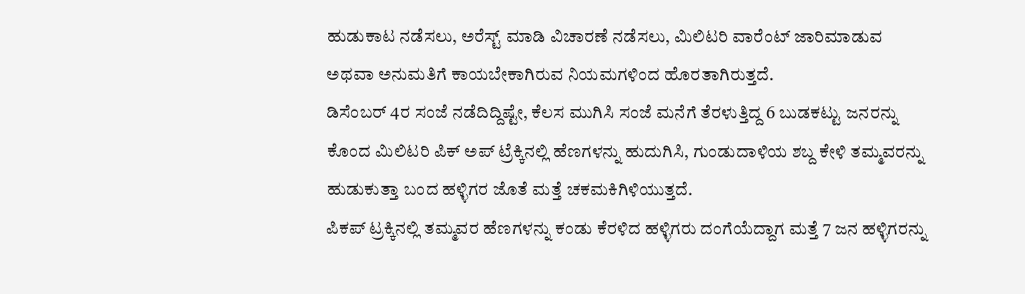ಹುಡುಕಾಟ ನಡೆಸಲು, ಅರೆಸ್ಟ್ ಮಾಡಿ ವಿಚಾರಣೆ ನಡೆಸಲು, ಮಿಲಿಟರಿ ವಾರೆಂಟ್ ಜಾರಿಮಾಡುವ ಅಥವಾ ಅನುಮತಿಗೆ ಕಾಯಬೇಕಾಗಿರುವ ನಿಯಮಗಳಿಂದ ಹೊರತಾಗಿರುತ್ತದೆ.
ಡಿಸೆಂಬರ್ 4ರ ಸಂಜೆ ನಡೆದಿದ್ದಿಷ್ಟೇ, ಕೆಲಸ ಮುಗಿಸಿ ಸಂಜೆ ಮನೆಗೆ ತೆರಳುತ್ತಿದ್ದ 6 ಬುಡಕಟ್ಟು ಜನರನ್ನು ಕೊಂದ ಮಿಲಿಟರಿ ಪಿಕ್ ಅಪ್ ಟ್ರೆಕ್ಕಿನಲ್ಲಿ ಹೆಣಗಳನ್ನು ಹುದುಗಿಸಿ, ಗುಂಡುದಾಳಿಯ ಶಬ್ದ ಕೇಳಿ ತಮ್ಮವರನ್ನು ಹುಡುಕುತ್ತಾ ಬಂದ ಹಳ್ಳಿಗರ ಜೊತೆ ಮತ್ತೆ ಚಕಮಕಿಗಿಳಿಯುತ್ತದೆ.
ಪಿಕಪ್ ಟ್ರಕ್ಕಿನಲ್ಲಿ ತಮ್ಮವರ ಹೆಣಗಳನ್ನು ಕಂಡು ಕೆರಳಿದ ಹಳ್ಳಿಗರು ದಂಗೆಯೆದ್ದಾಗ ಮತ್ತೆ 7 ಜನ ಹಳ್ಳಿಗರನ್ನು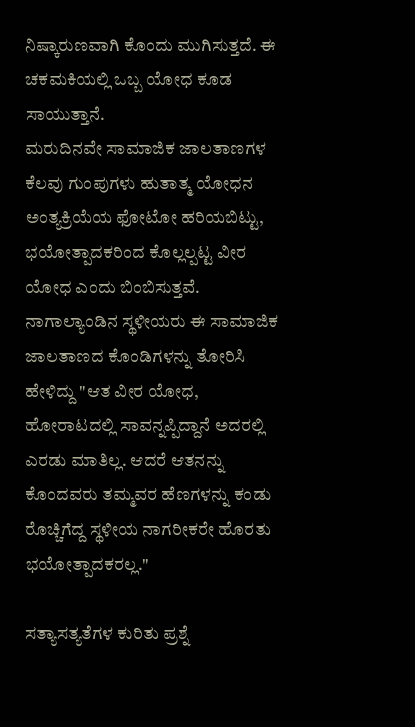ನಿಷ್ಕಾರುಣವಾಗಿ ಕೊಂದು ಮುಗಿಸುತ್ತದೆ. ಈ ಚಕಮಕಿಯಲ್ಲಿ ಒಬ್ಬ ಯೋಧ ಕೂಡ ಸಾಯುತ್ತಾನೆ.
ಮರುದಿನವೇ ಸಾಮಾಜಿಕ ಜಾಲತಾಣಗಳ ಕೆಲವು ಗುಂಪುಗಳು ಹುತಾತ್ಮ ಯೋಧನ ಅಂತ್ಯಕ್ರಿಯೆಯ ಫೋಟೋ ಹರಿಯಬಿಟ್ಟು, ಭಯೋತ್ಪಾದಕರಿಂದ ಕೊಲ್ಲಲ್ಪಟ್ಟ ವೀರ ಯೋಧ ಎಂದು ಬಿಂಬಿಸುತ್ತವೆ. ನಾಗಾಲ್ಯಾಂಡಿನ ಸ್ಥಳೀಯರು ಈ ಸಾಮಾಜಿಕ ಜಾಲತಾಣದ ಕೊಂಡಿಗಳನ್ನು ತೋರಿಸಿ ಹೇಳಿದ್ದು "ಆತ ವೀರ ಯೋಧ, ಹೋರಾಟದಲ್ಲಿ ಸಾವನ್ನಪ್ಪಿದ್ದಾನೆ ಅದರಲ್ಲಿ ಎರಡು ಮಾತಿಲ್ಲ. ಆದರೆ ಆತನನ್ನು ಕೊಂದವರು ತಮ್ಮವರ ಹೆಣಗಳನ್ನು ಕಂಡು ರೊಚ್ಚಿಗೆದ್ದ ಸ್ಥಳೀಯ ನಾಗರೀಕರೇ ಹೊರತು ಭಯೋತ್ಪಾದಕರಲ್ಲ."

ಸತ್ಯಾಸತ್ಯತೆಗಳ ಕುರಿತು ಪ್ರಶ್ನೆ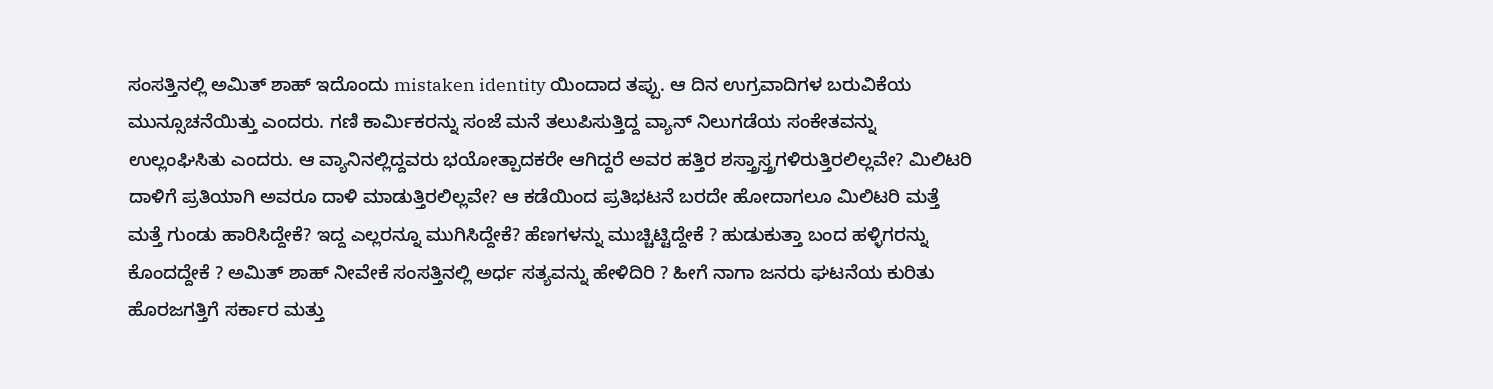ಸಂಸತ್ತಿನಲ್ಲಿ ಅಮಿತ್ ಶಾಹ್ ಇದೊಂದು mistaken identity ಯಿಂದಾದ ತಪ್ಪು. ಆ ದಿನ ಉಗ್ರವಾದಿಗಳ ಬರುವಿಕೆಯ ಮುನ್ಸೂಚನೆಯಿತ್ತು ಎಂದರು. ಗಣಿ ಕಾರ್ಮಿಕರನ್ನು ಸಂಜೆ ಮನೆ ತಲುಪಿಸುತ್ತಿದ್ದ ವ್ಯಾನ್ ನಿಲುಗಡೆಯ ಸಂಕೇತವನ್ನು ಉಲ್ಲಂಘಿಸಿತು ಎಂದರು. ಆ ವ್ಯಾನಿನಲ್ಲಿದ್ದವರು ಭಯೋತ್ಪಾದಕರೇ ಆಗಿದ್ದರೆ ಅವರ ಹತ್ತಿರ ಶಸ್ತ್ರಾಸ್ತ್ರಗಳಿರುತ್ತಿರಲಿಲ್ಲವೇ? ಮಿಲಿಟರಿ ದಾಳಿಗೆ ಪ್ರತಿಯಾಗಿ ಅವರೂ ದಾಳಿ ಮಾಡುತ್ತಿರಲಿಲ್ಲವೇ? ಆ ಕಡೆಯಿಂದ ಪ್ರತಿಭಟನೆ ಬರದೇ ಹೋದಾಗಲೂ ಮಿಲಿಟರಿ ಮತ್ತೆ ಮತ್ತೆ ಗುಂಡು ಹಾರಿಸಿದ್ದೇಕೆ? ಇದ್ದ ಎಲ್ಲರನ್ನೂ ಮುಗಿಸಿದ್ದೇಕೆ? ಹೆಣಗಳನ್ನು ಮುಚ್ಚಿಟ್ಟಿದ್ದೇಕೆ ? ಹುಡುಕುತ್ತಾ ಬಂದ ಹಳ್ಳಿಗರನ್ನು ಕೊಂದದ್ದೇಕೆ ? ಅಮಿತ್ ಶಾಹ್ ನೀವೇಕೆ ಸಂಸತ್ತಿನಲ್ಲಿ ಅರ್ಧ ಸತ್ಯವನ್ನು ಹೇಳಿದಿರಿ ? ಹೀಗೆ ನಾಗಾ ಜನರು ಘಟನೆಯ ಕುರಿತು ಹೊರಜಗತ್ತಿಗೆ ಸರ್ಕಾರ ಮತ್ತು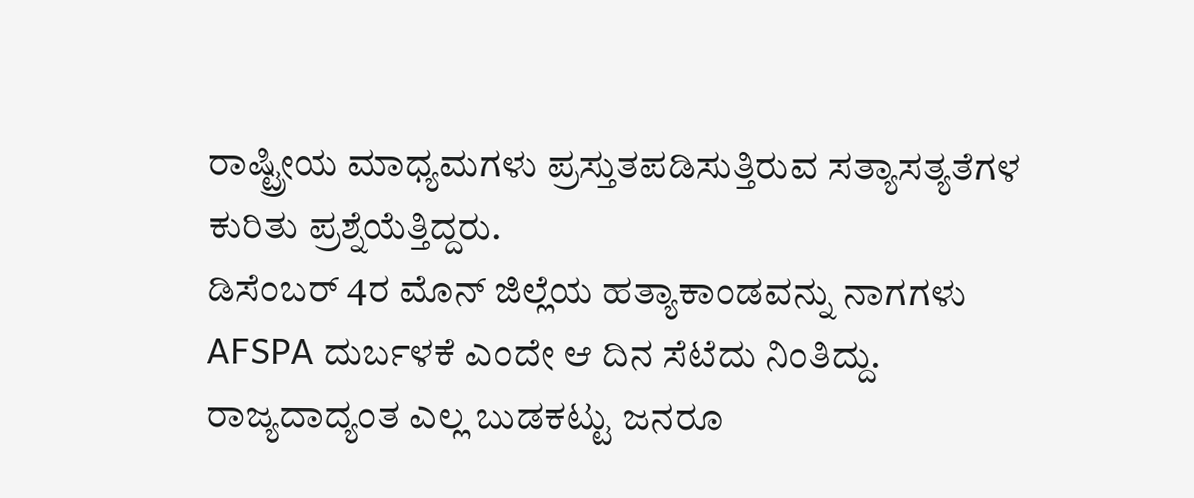ರಾಷ್ಟ್ರೀಯ ಮಾಧ್ಯಮಗಳು ಪ್ರಸ್ತುತಪಡಿಸುತ್ತಿರುವ ಸತ್ಯಾಸತ್ಯತೆಗಳ ಕುರಿತು ಪ್ರಶ್ನೆಯೆತ್ತಿದ್ದರು.
ಡಿಸೆಂಬರ್ 4ರ ಮೊನ್ ಜಿಲ್ಲೆಯ ಹತ್ಯಾಕಾಂಡವನ್ನು ನಾಗಗಳು AFSPA ದುರ್ಬಳಕೆ ಎಂದೇ ಆ ದಿನ ಸೆಟೆದು ನಿಂತಿದ್ದು. ರಾಜ್ಯದಾದ್ಯಂತ ಎಲ್ಲ ಬುಡಕಟ್ಟು ಜನರೂ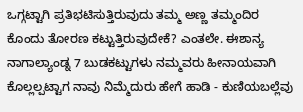ಒಗ್ಗಟ್ಟಾಗಿ ಪ್ರತಿಭಟಿಸುತ್ತಿರುವುದು ತಮ್ಮ ಅಣ್ಣ ತಮ್ಮಂದಿರ ಕೊಂದು ತೋರಣ ಕಟ್ಟುತ್ತಿರುವುದೇಕೆ? ಎಂತಲೇ. ಈಶಾನ್ಯ ನಾಗಾಲ್ಯಾಂಡ್ನ 7 ಬುಡಕಟ್ಟುಗಳು ನಮ್ಮವರು ಹೀನಾಯವಾಗಿ ಕೊಲ್ಲಲ್ಪಟ್ಟಾಗ ನಾವು ನಿಮ್ಮೆದುರು ಹೇಗೆ ಹಾಡಿ - ಕುಣಿಯಬಲ್ಲೆವು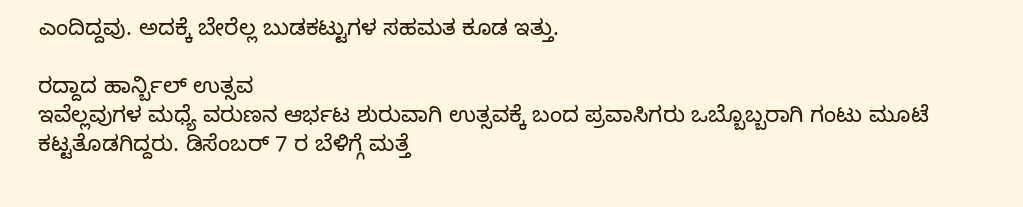ಎಂದಿದ್ದವು. ಅದಕ್ಕೆ ಬೇರೆಲ್ಲ ಬುಡಕಟ್ಟುಗಳ ಸಹಮತ ಕೂಡ ಇತ್ತು.

ರದ್ದಾದ ಹಾರ್ನ್ಬಿಲ್ ಉತ್ಸವ
ಇವೆಲ್ಲವುಗಳ ಮಧ್ಯೆ ವರುಣನ ಆರ್ಭಟ ಶುರುವಾಗಿ ಉತ್ಸವಕ್ಕೆ ಬಂದ ಪ್ರವಾಸಿಗರು ಒಬ್ಬೊಬ್ಬರಾಗಿ ಗಂಟು ಮೂಟೆ ಕಟ್ಟತೊಡಗಿದ್ದರು. ಡಿಸೆಂಬರ್ 7 ರ ಬೆಳಿಗ್ಗೆ ಮತ್ತೆ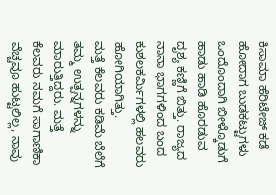ಕಿಸಾಮಾ ಹೆರಿಟೇಜ್ ಕಡೆ ಹೋದಾಗ ಬುಡಕಟ್ಟುಗಳು ಒಂದೊಂದಾಗಿ ಬೀಳ್ಕೊಡುಗೆ ಹಾಡು ಹಾಡಿ ಹೊರಡುವ ದೃಶ್ಯ ಕಣ್ಣಿಗೆ ಬಿತ್ತು. ರಾಜ್ಯದ ನಾನಾ ಭಾಗಗಳಿಂದ ಬಂದ ಕುಶಲಕರ್ಮಿಗಳಲ್ಲಿ ಹಲವರು ಹೋಗಿಯಾಗಿತ್ತು.
ಮತ್ತೆ ಕೆಲವರು ಕಡಿಮೆ ಬೆಲೆಗೆ ತಮ್ಮ ಉತ್ಪನ್ನಗಳನ್ನು ಮಾರುತ್ತಿದ್ದರು. ಮತ್ತೆ ಕೆಲವರು ನಮಗೆ ಸಾಗಾಣಿಕಾ ವೆಚ್ಚವೂ ಹುಟ್ಟಲಿಲ್ಲ, ನಾವು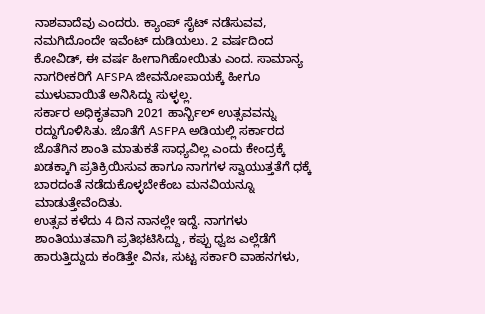ನಾಶವಾದೆವು ಎಂದರು. ಕ್ಯಾಂಪ್ ಸೈಟ್ ನಡೆಸುವವ, ನಮಗಿದೊಂದೇ ಇವೆಂಟ್ ದುಡಿಯಲು. 2 ವರ್ಷದಿಂದ ಕೋವಿಡ್, ಈ ವರ್ಷ ಹೀಗಾಗಿಹೋಯಿತು ಎಂದ. ಸಾಮಾನ್ಯ ನಾಗರೀಕರಿಗೆ AFSPA ಜೀವನೋಪಾಯಕ್ಕೆ ಹೀಗೂ ಮುಳುವಾಯಿತೆ ಅನಿಸಿದ್ದು ಸುಳ್ಳಲ್ಲ.
ಸರ್ಕಾರ ಅಧಿಕೃತವಾಗಿ 2021 ಹಾರ್ನ್ಬಿಲ್ ಉತ್ಸವವನ್ನು ರದ್ದುಗೊಳಿಸಿತು. ಜೊತೆಗೆ ASFPA ಅಡಿಯಲ್ಲಿ ಸರ್ಕಾರದ ಜೊತೆಗಿನ ಶಾಂತಿ ಮಾತುಕತೆ ಸಾಧ್ಯವಿಲ್ಲ ಎಂದು ಕೇಂದ್ರಕ್ಕೆ ಖಡಕ್ಕಾಗಿ ಪ್ರತಿಕ್ರಿಯಿಸುವ ಹಾಗೂ ನಾಗಗಳ ಸ್ವಾಯುತ್ತತೆಗೆ ಧಕ್ಕೆ ಬಾರದಂತೆ ನಡೆದುಕೊಳ್ಳಬೇಕೆಂಬ ಮನವಿಯನ್ನೂ ಮಾಡುತ್ತೇವೆಂದಿತು.
ಉತ್ಸವ ಕಳೆದು 4 ದಿನ ನಾನಲ್ಲೇ ಇದ್ದೆ. ನಾಗಗಳು ಶಾಂತಿಯುತವಾಗಿ ಪ್ರತಿಭಟಿಸಿದ್ದು, ಕಪ್ಪು ಧ್ವಜ ಎಲ್ಲೆಡೆಗೆ ಹಾರುತ್ತಿದ್ದುದು ಕಂಡಿತ್ತೇ ವಿನಃ, ಸುಟ್ಟ ಸರ್ಕಾರಿ ವಾಹನಗಳು,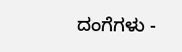ದಂಗೆಗಳು -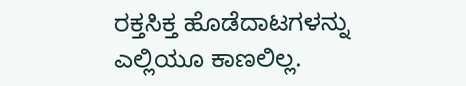ರಕ್ತಸಿಕ್ತ ಹೊಡೆದಾಟಗಳನ್ನು ಎಲ್ಲಿಯೂ ಕಾಣಲಿಲ್ಲ.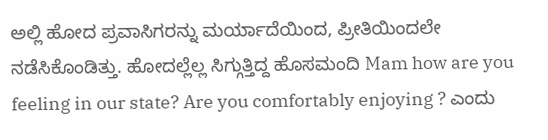ಅಲ್ಲಿ ಹೋದ ಪ್ರವಾಸಿಗರನ್ನು ಮರ್ಯಾದೆಯಿಂದ, ಪ್ರೀತಿಯಿಂದಲೇ ನಡೆಸಿಕೊಂಡಿತ್ತು. ಹೋದಲ್ಲೆಲ್ಲ ಸಿಗ್ಗುತ್ತಿದ್ದ ಹೊಸಮಂದಿ Mam how are you feeling in our state? Are you comfortably enjoying ? ಎಂದು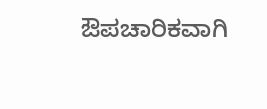ಔಪಚಾರಿಕವಾಗಿ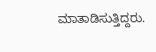ಮಾತಾಡಿಸುತ್ತಿದ್ದರು.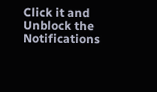Click it and Unblock the Notifications